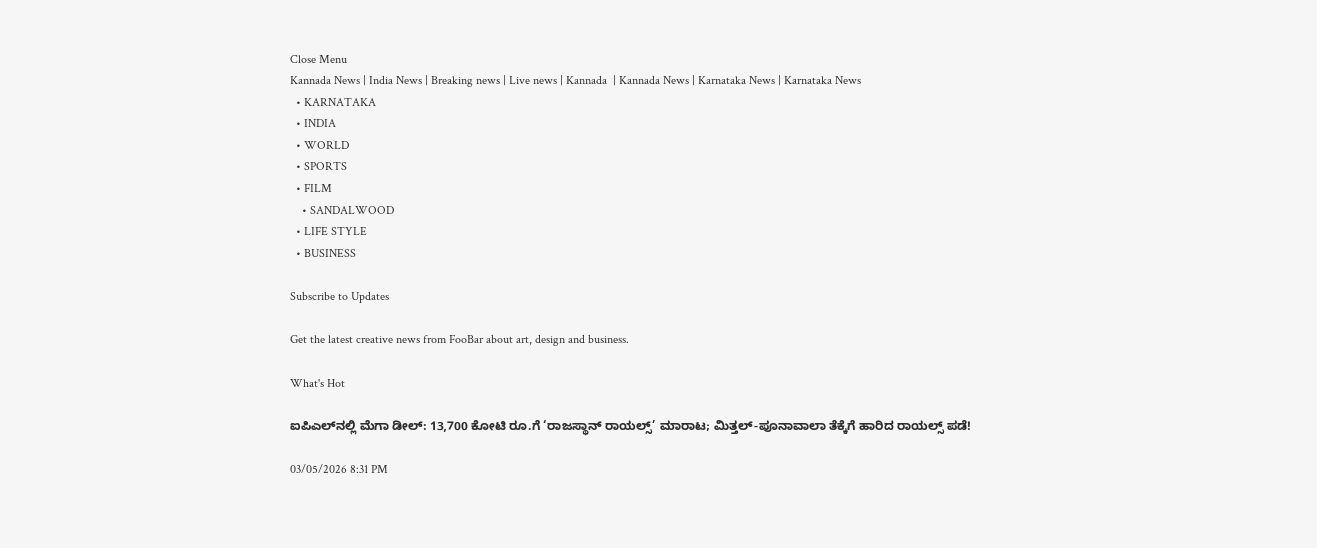Close Menu
Kannada News | India News | Breaking news | Live news | Kannada  | Kannada News | Karnataka News | Karnataka News
  • KARNATAKA
  • INDIA
  • WORLD
  • SPORTS
  • FILM
    • SANDALWOOD
  • LIFE STYLE
  • BUSINESS

Subscribe to Updates

Get the latest creative news from FooBar about art, design and business.

What's Hot

ಐಪಿಎಲ್‌ನಲ್ಲಿ ಮೆಗಾ ಡೀಲ್: 13,700 ಕೋಟಿ ರೂ.ಗೆ ‘ರಾಜಸ್ಥಾನ್ ರಾಯಲ್ಸ್’ ಮಾರಾಟ; ಮಿತ್ತಲ್-ಪೂನಾವಾಲಾ ತೆಕ್ಕೆಗೆ ಹಾರಿದ ರಾಯಲ್ಸ್ ಪಡೆ!

03/05/2026 8:31 PM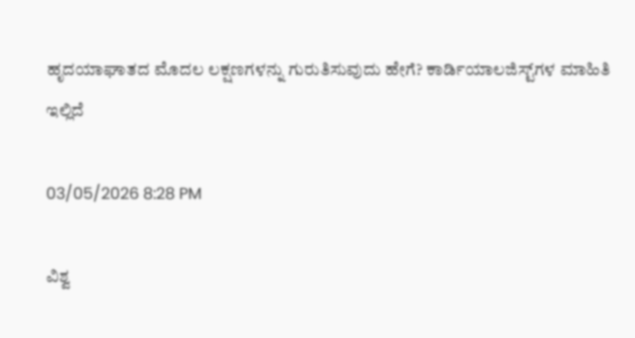ಹೃದಯಾಘಾತದ ಮೊದಲ ಲಕ್ಷಣಗಳನ್ನು ಗುರುತಿಸುವುದು ಹೇಗೆ? ಕಾರ್ಡಿಯಾಲಜಿಸ್ಟ್‌ಗಳ ಮಾಹಿತಿ ಇಲ್ಲಿದೆ

03/05/2026 8:28 PM

ವಿಶ್ವ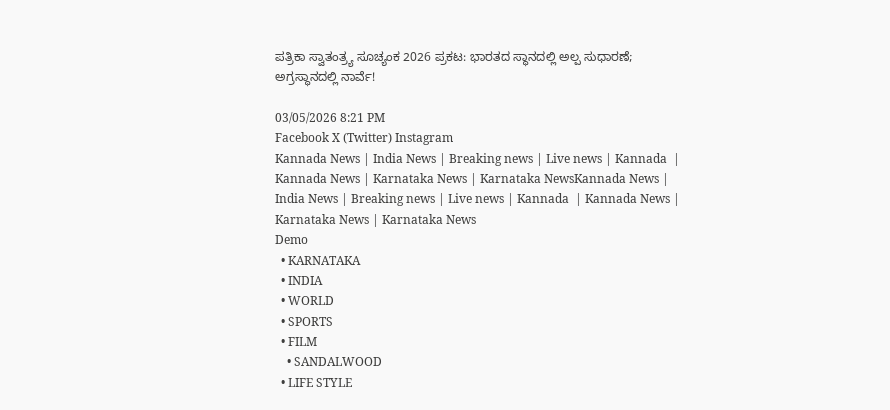ಪತ್ರಿಕಾ ಸ್ವಾತಂತ್ರ್ಯ ಸೂಚ್ಯಂಕ 2026 ಪ್ರಕಟ: ಭಾರತದ ಸ್ಥಾನದಲ್ಲಿ ಅಲ್ಪ ಸುಧಾರಣೆ; ಅಗ್ರಸ್ಥಾನದಲ್ಲಿ ನಾರ್ವೆ!

03/05/2026 8:21 PM
Facebook X (Twitter) Instagram
Kannada News | India News | Breaking news | Live news | Kannada  | Kannada News | Karnataka News | Karnataka NewsKannada News | India News | Breaking news | Live news | Kannada  | Kannada News | Karnataka News | Karnataka News
Demo
  • KARNATAKA
  • INDIA
  • WORLD
  • SPORTS
  • FILM
    • SANDALWOOD
  • LIFE STYLE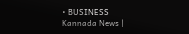• BUSINESS
Kannada News |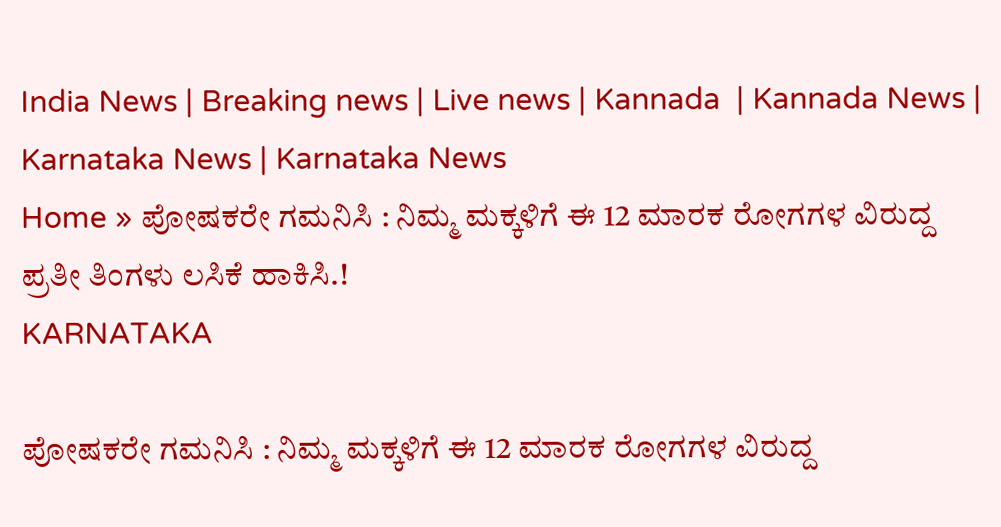India News | Breaking news | Live news | Kannada  | Kannada News | Karnataka News | Karnataka News
Home » ಪೋಷಕರೇ ಗಮನಿಸಿ : ನಿಮ್ಮ ಮಕ್ಕಳಿಗೆ ಈ 12 ಮಾರಕ ರೋಗಗಳ ವಿರುದ್ದ ಪ್ರತೀ ತಿಂಗಳು ಲಸಿಕೆ ಹಾಕಿಸಿ.!
KARNATAKA

ಪೋಷಕರೇ ಗಮನಿಸಿ : ನಿಮ್ಮ ಮಕ್ಕಳಿಗೆ ಈ 12 ಮಾರಕ ರೋಗಗಳ ವಿರುದ್ದ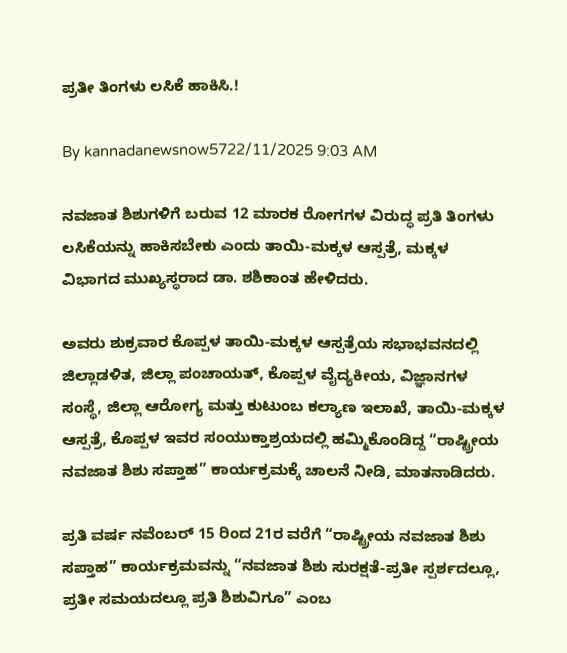ಪ್ರತೀ ತಿಂಗಳು ಲಸಿಕೆ ಹಾಕಿಸಿ.!

By kannadanewsnow5722/11/2025 9:03 AM

ನವಜಾತ ಶಿಶುಗಳಿಗೆ ಬರುವ 12 ಮಾರಕ ರೋಗಗಳ ವಿರುದ್ಧ ಪ್ರತಿ ತಿಂಗಳು ಲಸಿಕೆಯನ್ನು ಹಾಕಿಸಬೇಕು ಎಂದು ತಾಯಿ-ಮಕ್ಕಳ ಆಸ್ಪತ್ರೆ, ಮಕ್ಕಳ ವಿಭಾಗದ ಮುಖ್ಯಸ್ಥರಾದ ಡಾ. ಶಶಿಕಾಂತ ಹೇಳಿದರು.

ಅವರು ಶುಕ್ರವಾರ ಕೊಪ್ಪಳ ತಾಯಿ-ಮಕ್ಕಳ ಆಸ್ಪತ್ರೆಯ ಸಭಾಭವನದಲ್ಲಿ ಜಿಲ್ಲಾಡಳಿತ, ಜಿಲ್ಲಾ ಪಂಚಾಯತ್, ಕೊಪ್ಪಳ ವೈದ್ಯಕೀಯ, ವಿಜ್ಞಾನಗಳ ಸಂಸ್ಥೆ, ಜಿಲ್ಲಾ ಆರೋಗ್ಯ ಮತ್ತು ಕುಟುಂಬ ಕಲ್ಯಾಣ ಇಲಾಖೆ, ತಾಯಿ-ಮಕ್ಕಳ ಆಸ್ಪತ್ರೆ, ಕೊಪ್ಪಳ ಇವರ ಸಂಯುಕ್ತಾಶ್ರಯದಲ್ಲಿ ಹಮ್ಮಿಕೊಂಡಿದ್ದ “ರಾಷ್ಟ್ರೀಯ ನವಜಾತ ಶಿಶು ಸಪ್ತಾಹ” ಕಾರ್ಯಕ್ರಮಕ್ಕೆ ಚಾಲನೆ ನೀಡಿ, ಮಾತನಾಡಿದರು.

ಪ್ರತಿ ವರ್ಷ ನವೆಂಬರ್ 15 ರಿಂದ 21ರ ವರೆಗೆ “ರಾಷ್ಟ್ರೀಯ ನವಜಾತ ಶಿಶು ಸಪ್ತಾಹ” ಕಾರ್ಯಕ್ರಮವನ್ನು “ನವಜಾತ ಶಿಶು ಸುರಕ್ಷತೆ-ಪ್ರತೀ ಸ್ಪರ್ಶದಲ್ಲೂ, ಪ್ರತೀ ಸಮಯದಲ್ಲೂ ಪ್ರತಿ ಶಿಶುವಿಗೂ” ಎಂಬ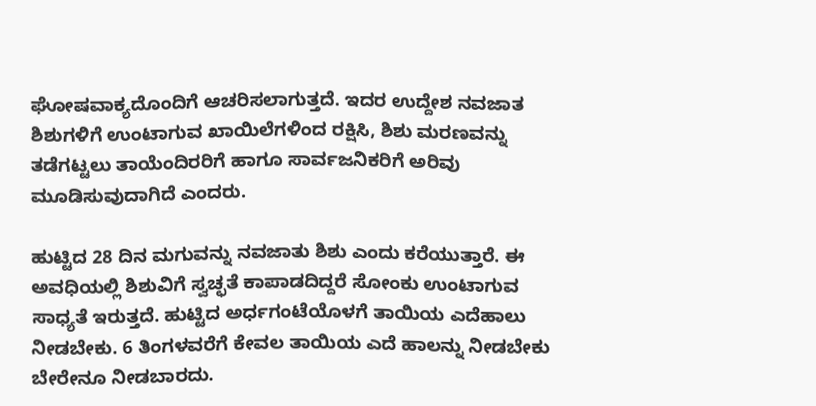ಘೋಷವಾಕ್ಯದೊಂದಿಗೆ ಆಚರಿಸಲಾಗುತ್ತದೆ. ಇದರ ಉದ್ದೇಶ ನವಜಾತ ಶಿಶುಗಳಿಗೆ ಉಂಟಾಗುವ ಖಾಯಿಲೆಗಳಿಂದ ರಕ್ಷಿಸಿ, ಶಿಶು ಮರಣವನ್ನು ತಡೆಗಟ್ಟಲು ತಾಯೆಂದಿರರಿಗೆ ಹಾಗೂ ಸಾರ್ವಜನಿಕರಿಗೆ ಅರಿವು ಮೂಡಿಸುವುದಾಗಿದೆ ಎಂದರು.

ಹುಟ್ಟಿದ 28 ದಿನ ಮಗುವನ್ನು ನವಜಾತು ಶಿಶು ಎಂದು ಕರೆಯುತ್ತಾರೆ. ಈ ಅವಧಿಯಲ್ಲಿ ಶಿಶುವಿಗೆ ಸ್ವಚ್ಛತೆ ಕಾಪಾಡದಿದ್ದರೆ ಸೋಂಕು ಉಂಟಾಗುವ ಸಾಧ್ಯತೆ ಇರುತ್ತದೆ. ಹುಟ್ಟಿದ ಅರ್ಧಗಂಟೆಯೊಳಗೆ ತಾಯಿಯ ಎದೆಹಾಲು ನೀಡಬೇಕು. 6 ತಿಂಗಳವರೆಗೆ ಕೇವಲ ತಾಯಿಯ ಎದೆ ಹಾಲನ್ನು ನೀಡಬೇಕು ಬೇರೇನೂ ನೀಡಬಾರದು.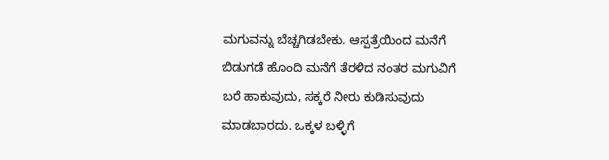ಮಗುವನ್ನು ಬೆಚ್ಚಗಿಡಬೇಕು. ಆಸ್ಪತ್ರೆಯಿಂದ ಮನೆಗೆ ಬಿಡುಗಡೆ ಹೊಂದಿ ಮನೆಗೆ ತೆರಳಿದ ನಂತರ ಮಗುವಿಗೆ ಬರೆ ಹಾಕುವುದು, ಸಕ್ಕರೆ ನೀರು ಕುಡಿಸುವುದು ಮಾಡಬಾರದು. ಒಕ್ಕಳ ಬಳ್ಳಿಗೆ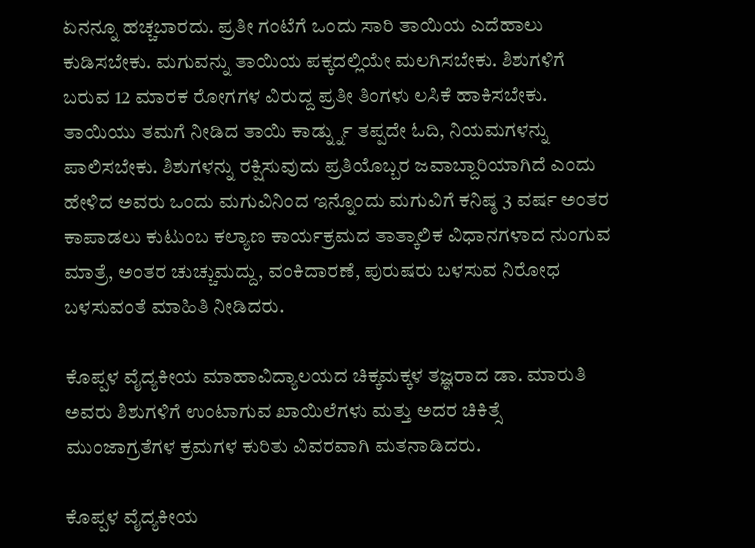ಏನನ್ನೂ ಹಚ್ಚಬಾರದು. ಪ್ರತೀ ಗಂಟೆಗೆ ಒಂದು ಸಾರಿ ತಾಯಿಯ ಎದೆಹಾಲು ಕುಡಿಸಬೇಕು. ಮಗುವನ್ನು ತಾಯಿಯ ಪಕ್ಕದಲ್ಲಿಯೇ ಮಲಗಿಸಬೇಕು. ಶಿಶುಗಳಿಗೆ ಬರುವ 12 ಮಾರಕ ರೋಗಗಳ ವಿರುದ್ದ ಪ್ರತೀ ತಿಂಗಳು ಲಸಿಕೆ ಹಾಕಿಸಬೇಕು. ತಾಯಿಯು ತಮಗೆ ನೀಡಿದ ತಾಯಿ ಕಾರ್ಡ್ನ್ನು ತಪ್ಪದೇ ಓದಿ, ನಿಯಮಗಳನ್ನು ಪಾಲಿಸಬೇಕು. ಶಿಶುಗಳನ್ನು ರಕ್ಷಿಸುವುದು ಪ್ರತಿಯೊಬ್ಬರ ಜವಾಬ್ದಾರಿಯಾಗಿದೆ ಎಂದು ಹೇಳಿದ ಅವರು ಒಂದು ಮಗುವಿನಿಂದ ಇನ್ನೊಂದು ಮಗುವಿಗೆ ಕನಿಷ್ಠ 3 ವರ್ಷ ಅಂತರ ಕಾಪಾಡಲು ಕುಟುಂಬ ಕಲ್ಯಾಣ ಕಾರ್ಯಕ್ರಮದ ತಾತ್ಕಾಲಿಕ ವಿಧಾನಗಳಾದ ನುಂಗುವ ಮಾತ್ರೆ, ಅಂತರ ಚುಚ್ಚುಮದ್ದು, ವಂಕಿದಾರಣೆ, ಪುರುಷರು ಬಳಸುವ ನಿರೋಧ ಬಳಸುವಂತೆ ಮಾಹಿತಿ ನೀಡಿದರು.

ಕೊಪ್ಪಳ ವೈದ್ಯಕೀಯ ಮಾಹಾವಿದ್ಯಾಲಯದ ಚಿಕ್ಕಮಕ್ಕಳ ತಜ್ಞರಾದ ಡಾ. ಮಾರುತಿ ಅವರು ಶಿಶುಗಳಿಗೆ ಉಂಟಾಗುವ ಖಾಯಿಲೆಗಳು ಮತ್ತು ಅದರ ಚಿಕಿತ್ಸೆ ಮುಂಜಾಗ್ರತೆಗಳ ಕ್ರಮಗಳ ಕುರಿತು ವಿವರವಾಗಿ ಮತನಾಡಿದರು.

ಕೊಪ್ಪಳ ವೈದ್ಯಕೀಯ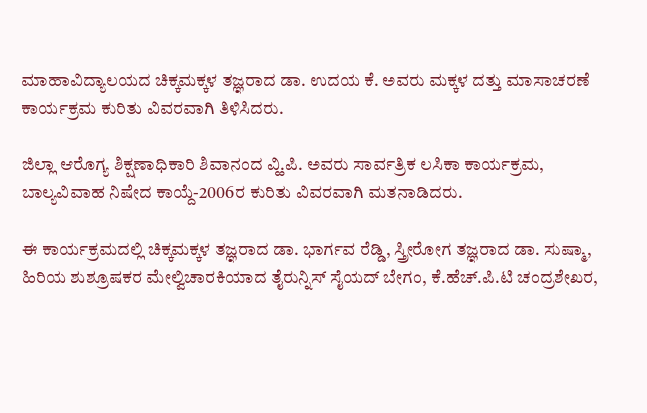ಮಾಹಾವಿದ್ಯಾಲಯದ ಚಿಕ್ಕಮಕ್ಕಳ ತಜ್ಞರಾದ ಡಾ. ಉದಯ ಕೆ. ಅವರು ಮಕ್ಕಳ ದತ್ತು ಮಾಸಾಚರಣೆ ಕಾರ್ಯಕ್ರಮ ಕುರಿತು ವಿವರವಾಗಿ ತಿಳಿಸಿದರು.

ಜಿಲ್ಲಾ ಆರೊಗ್ಯ ಶಿಕ್ಷಣಾಧಿಕಾರಿ ಶಿವಾನಂದ ವ್ಹಿ.ಪಿ. ಅವರು ಸಾರ್ವತ್ರಿಕ ಲಸಿಕಾ ಕಾರ್ಯಕ್ರಮ, ಬಾಲ್ಯವಿವಾಹ ನಿಷೇದ ಕಾಯ್ದೆ-2006ರ ಕುರಿತು ವಿವರವಾಗಿ ಮತನಾಡಿದರು.

ಈ ಕಾರ್ಯಕ್ರಮದಲ್ಲಿ ಚಿಕ್ಕಮಕ್ಕಳ ತಜ್ಞರಾದ ಡಾ. ಭಾರ್ಗವ ರೆಡ್ಡಿ, ಸ್ತ್ರೀರೋಗ ತಜ್ಞರಾದ ಡಾ. ಸುಷ್ಮಾ, ಹಿರಿಯ ಶುಶ್ರೂಷಕರ ಮೇಲ್ವಿಚಾರಕಿಯಾದ ತೈರುನ್ನಿಸ್ ಸೈಯದ್ ಬೇಗಂ, ಕೆ.ಹೆಚ್.ಪಿ.ಟಿ ಚಂದ್ರಶೇಖರ,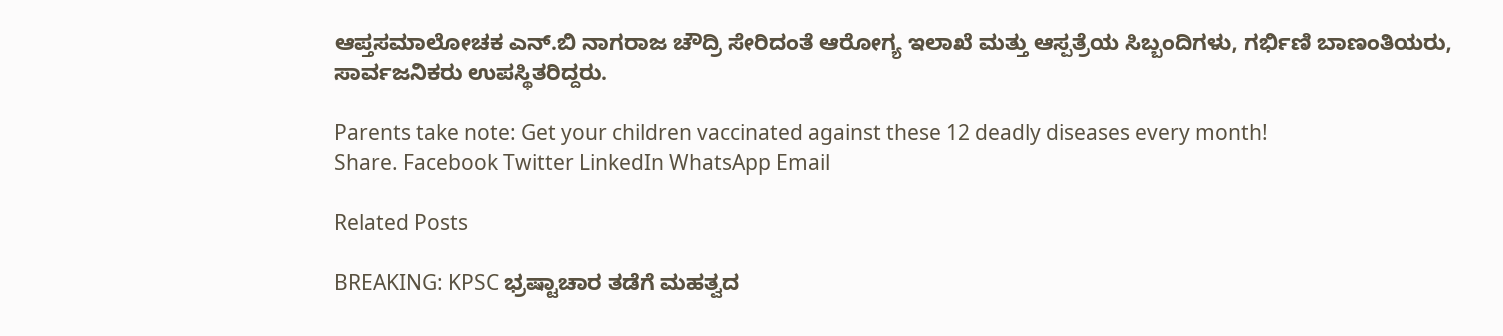ಆಪ್ತಸಮಾಲೋಚಕ ಎನ್.ಬಿ ನಾಗರಾಜ ಚೌದ್ರಿ ಸೇರಿದಂತೆ ಆರೋಗ್ಯ ಇಲಾಖೆ ಮತ್ತು ಆಸ್ಪತ್ರೆಯ ಸಿಬ್ಬಂದಿಗಳು, ಗರ್ಭಿಣಿ ಬಾಣಂತಿಯರು, ಸಾರ್ವಜನಿಕರು ಉಪಸ್ಥಿತರಿದ್ದರು.

Parents take note: Get your children vaccinated against these 12 deadly diseases every month!
Share. Facebook Twitter LinkedIn WhatsApp Email

Related Posts

BREAKING: KPSC ಭ್ರಷ್ಟಾಚಾರ ತಡೆಗೆ ಮಹತ್ವದ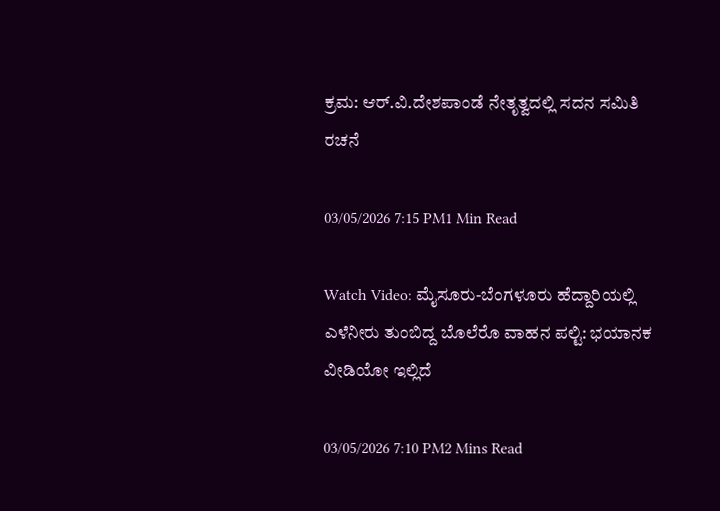ಕ್ರಮ: ಆರ್.ವಿ.ದೇಶಪಾಂಡೆ ನೇತೃತ್ವದಲ್ಲಿ ಸದನ ಸಮಿತಿ ರಚನೆ

03/05/2026 7:15 PM1 Min Read

Watch Video: ಮೈಸೂರು-ಬೆಂಗಳೂರು ಹೆದ್ದಾರಿಯಲ್ಲಿ ಎಳೆನೀರು ತುಂಬಿದ್ದ ಬೊಲೆರೊ ವಾಹನ ಪಲ್ಟಿ: ಭಯಾನಕ ವೀಡಿಯೋ ಇಲ್ಲಿದೆ

03/05/2026 7:10 PM2 Mins Read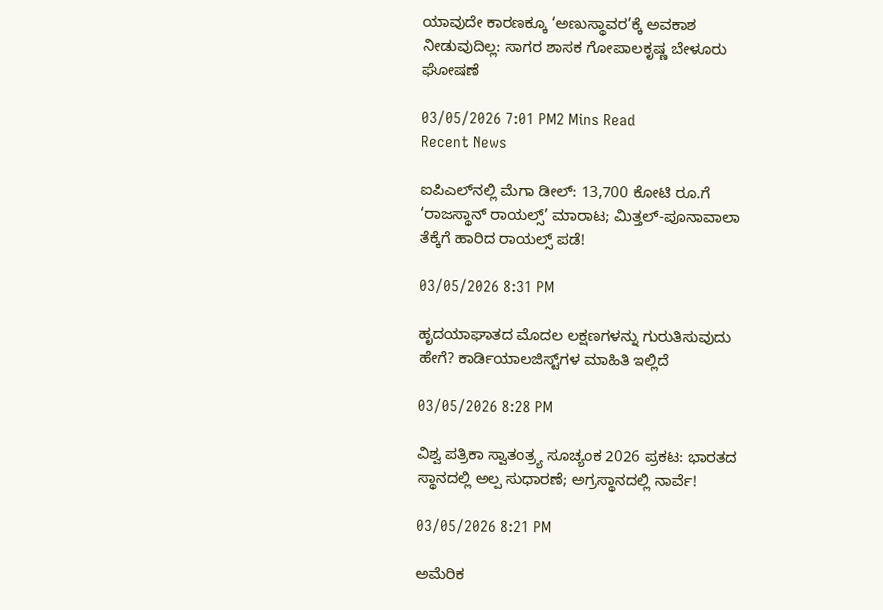ಯಾವುದೇ ಕಾರಣಕ್ಕೂ ‘ಅಣುಸ್ಥಾವರ’ಕ್ಕೆ ಅವಕಾಶ ನೀಡುವುದಿಲ್ಲ: ಸಾಗರ ಶಾಸಕ ಗೋಪಾಲಕೃಷ್ಣ ಬೇಳೂರು ಘೋಷಣೆ

03/05/2026 7:01 PM2 Mins Read
Recent News

ಐಪಿಎಲ್‌ನಲ್ಲಿ ಮೆಗಾ ಡೀಲ್: 13,700 ಕೋಟಿ ರೂ.ಗೆ ‘ರಾಜಸ್ಥಾನ್ ರಾಯಲ್ಸ್’ ಮಾರಾಟ; ಮಿತ್ತಲ್-ಪೂನಾವಾಲಾ ತೆಕ್ಕೆಗೆ ಹಾರಿದ ರಾಯಲ್ಸ್ ಪಡೆ!

03/05/2026 8:31 PM

ಹೃದಯಾಘಾತದ ಮೊದಲ ಲಕ್ಷಣಗಳನ್ನು ಗುರುತಿಸುವುದು ಹೇಗೆ? ಕಾರ್ಡಿಯಾಲಜಿಸ್ಟ್‌ಗಳ ಮಾಹಿತಿ ಇಲ್ಲಿದೆ

03/05/2026 8:28 PM

ವಿಶ್ವ ಪತ್ರಿಕಾ ಸ್ವಾತಂತ್ರ್ಯ ಸೂಚ್ಯಂಕ 2026 ಪ್ರಕಟ: ಭಾರತದ ಸ್ಥಾನದಲ್ಲಿ ಅಲ್ಪ ಸುಧಾರಣೆ; ಅಗ್ರಸ್ಥಾನದಲ್ಲಿ ನಾರ್ವೆ!

03/05/2026 8:21 PM

ಅಮೆರಿಕ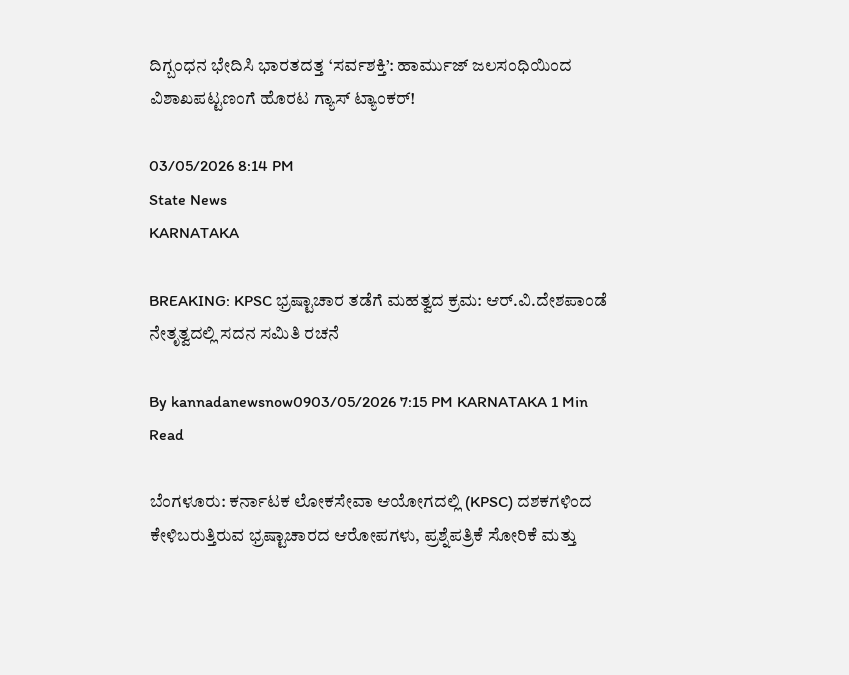ದಿಗ್ಬಂಧನ ಭೇದಿಸಿ ಭಾರತದತ್ತ ‘ಸರ್ವಶಕ್ತಿ’: ಹಾರ್ಮುಜ್ ಜಲಸಂಧಿಯಿಂದ ವಿಶಾಖಪಟ್ಟಣಂಗೆ ಹೊರಟ ಗ್ಯಾಸ್ ಟ್ಯಾಂಕರ್!

03/05/2026 8:14 PM
State News
KARNATAKA

BREAKING: KPSC ಭ್ರಷ್ಟಾಚಾರ ತಡೆಗೆ ಮಹತ್ವದ ಕ್ರಮ: ಆರ್.ವಿ.ದೇಶಪಾಂಡೆ ನೇತೃತ್ವದಲ್ಲಿ ಸದನ ಸಮಿತಿ ರಚನೆ

By kannadanewsnow0903/05/2026 7:15 PM KARNATAKA 1 Min Read

ಬೆಂಗಳೂರು: ಕರ್ನಾಟಕ ಲೋಕಸೇವಾ ಆಯೋಗದಲ್ಲಿ (KPSC) ದಶಕಗಳಿಂದ ಕೇಳಿಬರುತ್ತಿರುವ ಭ್ರಷ್ಟಾಚಾರದ ಆರೋಪಗಳು, ಪ್ರಶ್ನೆಪತ್ರಿಕೆ ಸೋರಿಕೆ ಮತ್ತು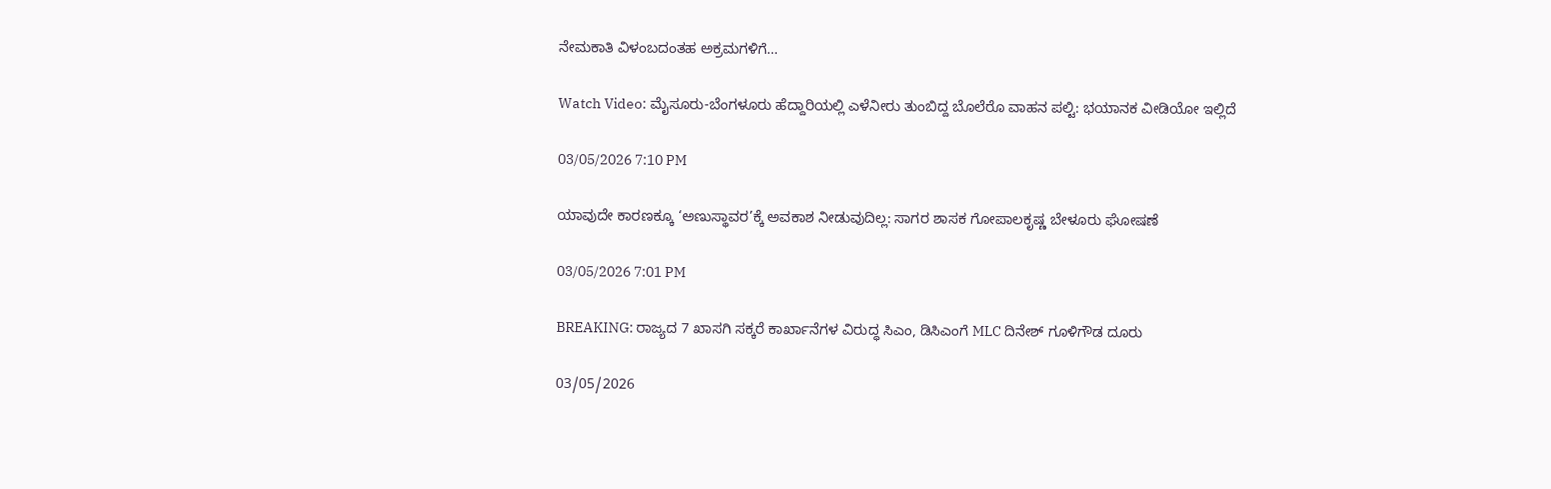ನೇಮಕಾತಿ ವಿಳಂಬದಂತಹ ಅಕ್ರಮಗಳಿಗೆ…

Watch Video: ಮೈಸೂರು-ಬೆಂಗಳೂರು ಹೆದ್ದಾರಿಯಲ್ಲಿ ಎಳೆನೀರು ತುಂಬಿದ್ದ ಬೊಲೆರೊ ವಾಹನ ಪಲ್ಟಿ: ಭಯಾನಕ ವೀಡಿಯೋ ಇಲ್ಲಿದೆ

03/05/2026 7:10 PM

ಯಾವುದೇ ಕಾರಣಕ್ಕೂ ‘ಅಣುಸ್ಥಾವರ’ಕ್ಕೆ ಅವಕಾಶ ನೀಡುವುದಿಲ್ಲ: ಸಾಗರ ಶಾಸಕ ಗೋಪಾಲಕೃಷ್ಣ ಬೇಳೂರು ಘೋಷಣೆ

03/05/2026 7:01 PM

BREAKING: ರಾಜ್ಯದ 7 ಖಾಸಗಿ ಸಕ್ಕರೆ ಕಾರ್ಖಾನೆಗಳ ವಿರುದ್ಧ ಸಿಎಂ, ಡಿಸಿಎಂಗೆ MLC ದಿನೇಶ್ ಗೂಳಿಗೌಡ ದೂರು

03/05/2026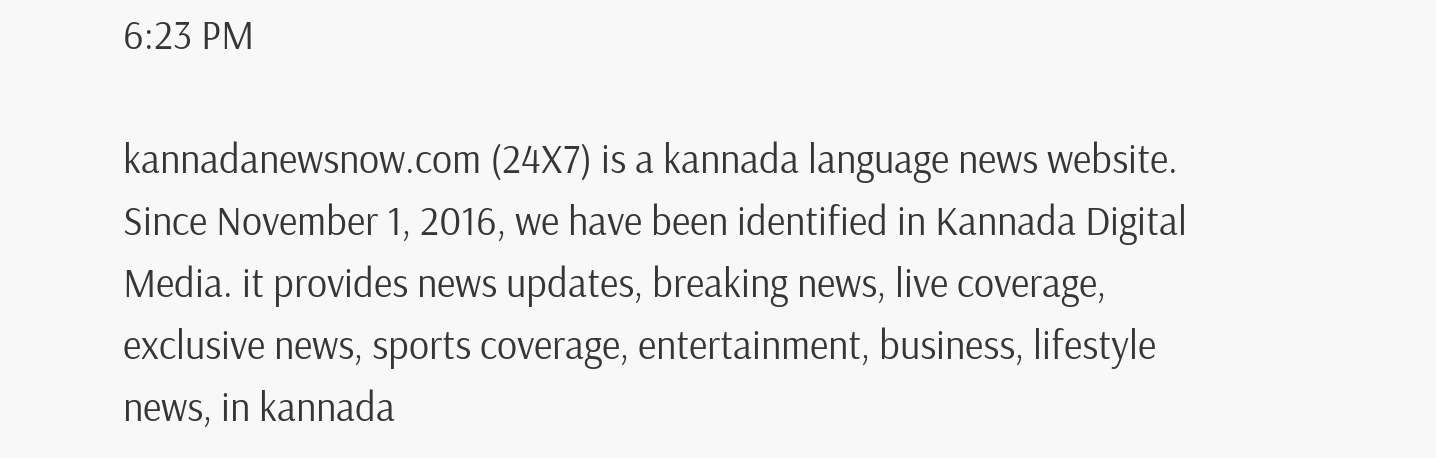6:23 PM

kannadanewsnow.com (24X7) is a kannada language news website. Since November 1, 2016, we have been identified in Kannada Digital Media. it provides news updates, breaking news, live coverage, exclusive news, sports coverage, entertainment, business, lifestyle news, in kannada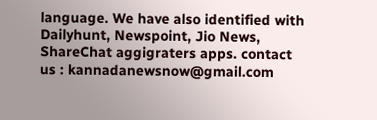language. We have also identified with Dailyhunt, Newspoint, Jio News, ShareChat aggigraters apps. contact us : kannadanewsnow@gmail.com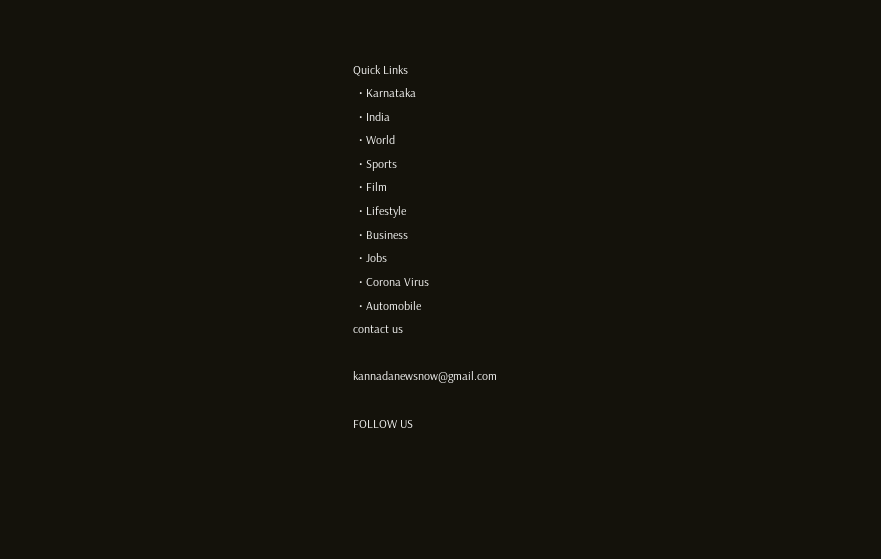Quick Links
  • Karnataka
  • India
  • World
  • Sports
  • Film
  • Lifestyle
  • Business
  • Jobs
  • Corona Virus
  • Automobile
contact us

kannadanewsnow@gmail.com

FOLLOW US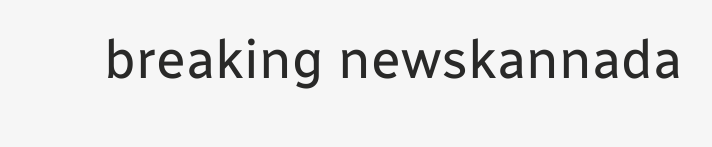breaking newskannada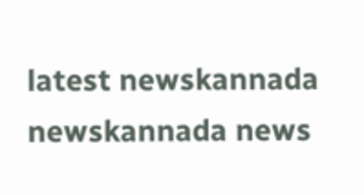latest newskannada newskannada news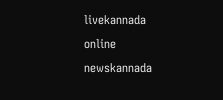livekannada online newskannada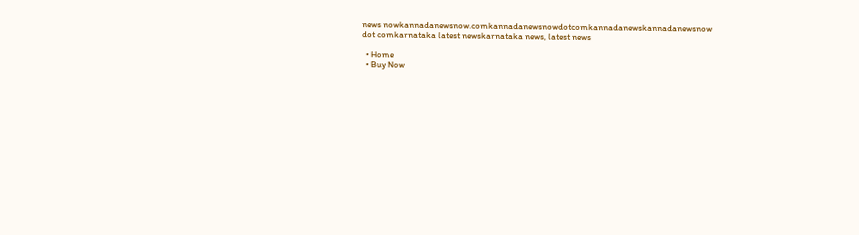news nowkannadanewsnow.comkannadanewsnowdotcomkannadanewskannadanewsnow dot comkarnataka latest newskarnataka news, latest news

  • Home
  • Buy Now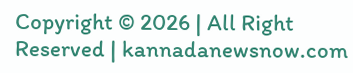Copyright © 2026 | All Right Reserved | kannadanewsnow.com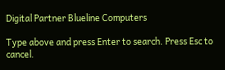Digital Partner Blueline Computers

Type above and press Enter to search. Press Esc to cancel.